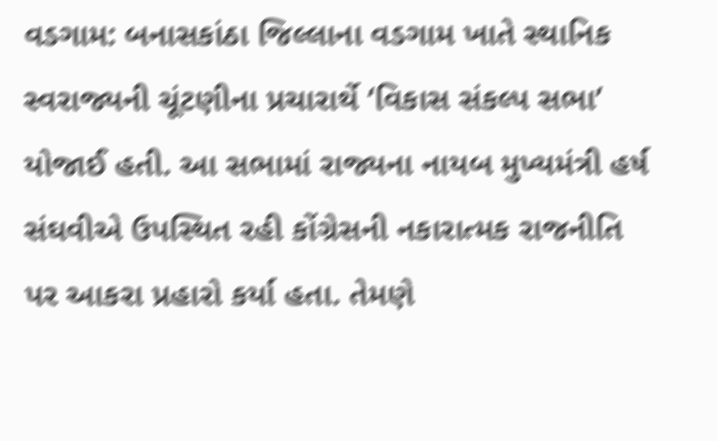વડગામ: બનાસકાંઠા જિલ્લાના વડગામ ખાતે સ્થાનિક સ્વરાજ્યની ચૂંટણીના પ્રચારાર્થે ‘વિકાસ સંકલ્પ સભા’ યોજાઈ હતી. આ સભામાં રાજ્યના નાયબ મુખ્યમંત્રી હર્ષ સંઘવીએ ઉપસ્થિત રહી કોંગ્રેસની નકારાત્મક રાજનીતિ પર આકરા પ્રહારો કર્યા હતા. તેમણે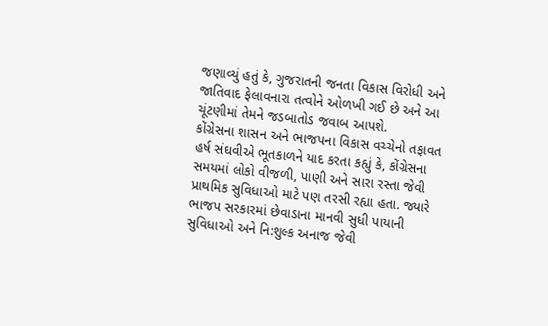જણાવ્યું હતું કે, ગુજરાતની જનતા વિકાસ વિરોધી અને જાતિવાદ ફેલાવનારા તત્વોને ઓળખી ગઈ છે અને આ ચૂંટણીમાં તેમને જડબાતોડ જવાબ આપશે.
કોંગ્રેસના શાસન અને ભાજપના વિકાસ વચ્ચેનો તફાવત
હર્ષ સંઘવીએ ભૂતકાળને યાદ કરતા કહ્યું કે, કોંગ્રેસના સમયમાં લોકો વીજળી, પાણી અને સારા રસ્તા જેવી પ્રાથમિક સુવિધાઓ માટે પણ તરસી રહ્યા હતા. જ્યારે ભાજપ સરકારમાં છેવાડાના માનવી સુધી પાયાની સુવિધાઓ અને નિ:શુલ્ક અનાજ જેવી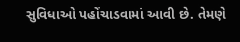સુવિધાઓ પહોંચાડવામાં આવી છે. તેમણે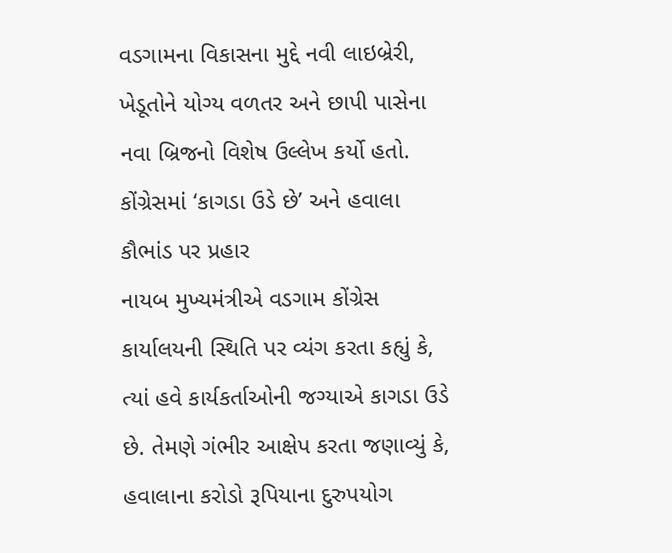વડગામના વિકાસના મુદ્દે નવી લાઇબ્રેરી, ખેડૂતોને યોગ્ય વળતર અને છાપી પાસેના નવા બ્રિજનો વિશેષ ઉલ્લેખ કર્યો હતો.
કોંગ્રેસમાં ‘કાગડા ઉડે છે’ અને હવાલા કૌભાંડ પર પ્રહાર
નાયબ મુખ્યમંત્રીએ વડગામ કોંગ્રેસ કાર્યાલયની સ્થિતિ પર વ્યંગ કરતા કહ્યું કે, ત્યાં હવે કાર્યકર્તાઓની જગ્યાએ કાગડા ઉડે છે. તેમણે ગંભીર આક્ષેપ કરતા જણાવ્યું કે, હવાલાના કરોડો રૂપિયાના દુરુપયોગ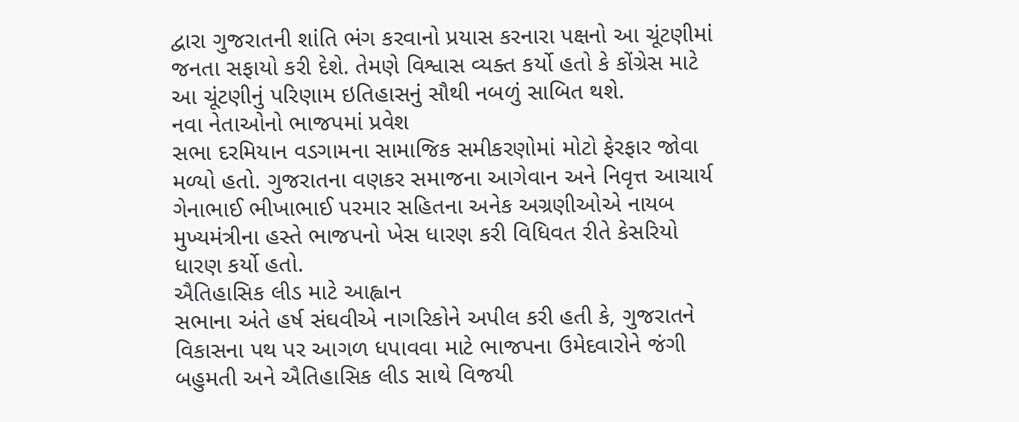દ્વારા ગુજરાતની શાંતિ ભંગ કરવાનો પ્રયાસ કરનારા પક્ષનો આ ચૂંટણીમાં જનતા સફાયો કરી દેશે. તેમણે વિશ્વાસ વ્યક્ત કર્યો હતો કે કોંગ્રેસ માટે આ ચૂંટણીનું પરિણામ ઇતિહાસનું સૌથી નબળું સાબિત થશે.
નવા નેતાઓનો ભાજપમાં પ્રવેશ
સભા દરમિયાન વડગામના સામાજિક સમીકરણોમાં મોટો ફેરફાર જોવા મળ્યો હતો. ગુજરાતના વણકર સમાજના આગેવાન અને નિવૃત્ત આચાર્ય ગેનાભાઈ ભીખાભાઈ પરમાર સહિતના અનેક અગ્રણીઓએ નાયબ મુખ્યમંત્રીના હસ્તે ભાજપનો ખેસ ધારણ કરી વિધિવત રીતે કેસરિયો ધારણ કર્યો હતો.
ઐતિહાસિક લીડ માટે આહ્વાન
સભાના અંતે હર્ષ સંઘવીએ નાગરિકોને અપીલ કરી હતી કે, ગુજરાતને વિકાસના પથ પર આગળ ધપાવવા માટે ભાજપના ઉમેદવારોને જંગી બહુમતી અને ઐતિહાસિક લીડ સાથે વિજયી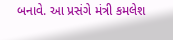બનાવે. આ પ્રસંગે મંત્રી કમલેશ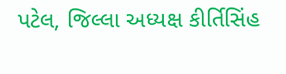પટેલ, જિલ્લા અધ્યક્ષ કીર્તિસિંહ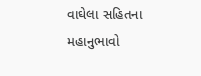વાઘેલા સહિતના મહાનુભાવો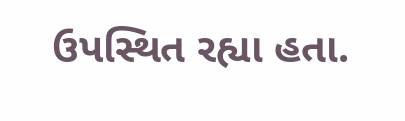ઉપસ્થિત રહ્યા હતા.